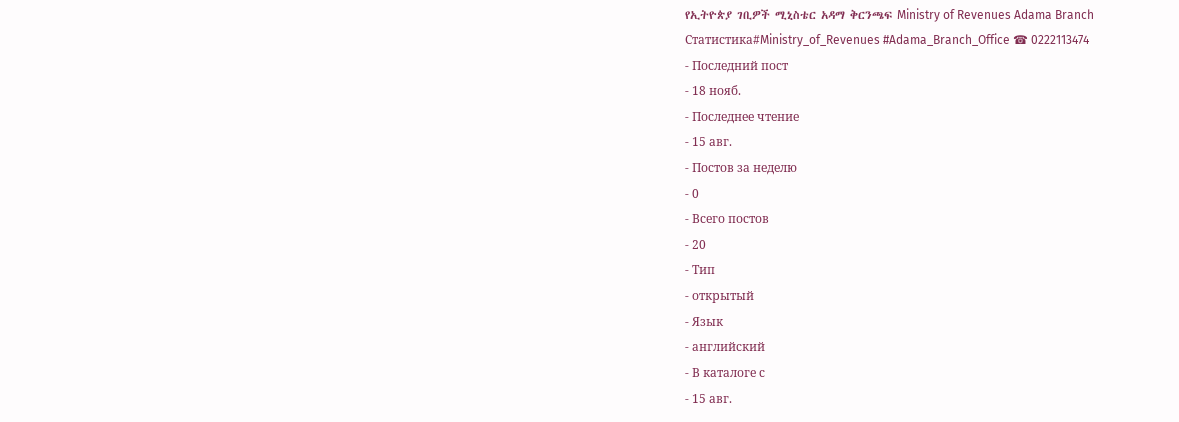የኢትዮጵያ ገቢዎች ሚኒስቴር አዳማ ቅርንጫፍ Ministry of Revenues Adama Branch
Статистика#Ministry_of_Revenues #Adama_Branch_Office ☎ 0222113474
- Последний пост
- 18 нояб.
- Последнее чтение
- 15 авг.
- Постов за неделю
- 0
- Всего постов
- 20
- Тип
- открытый
- Язык
- английский
- В каталоге с
- 15 авг.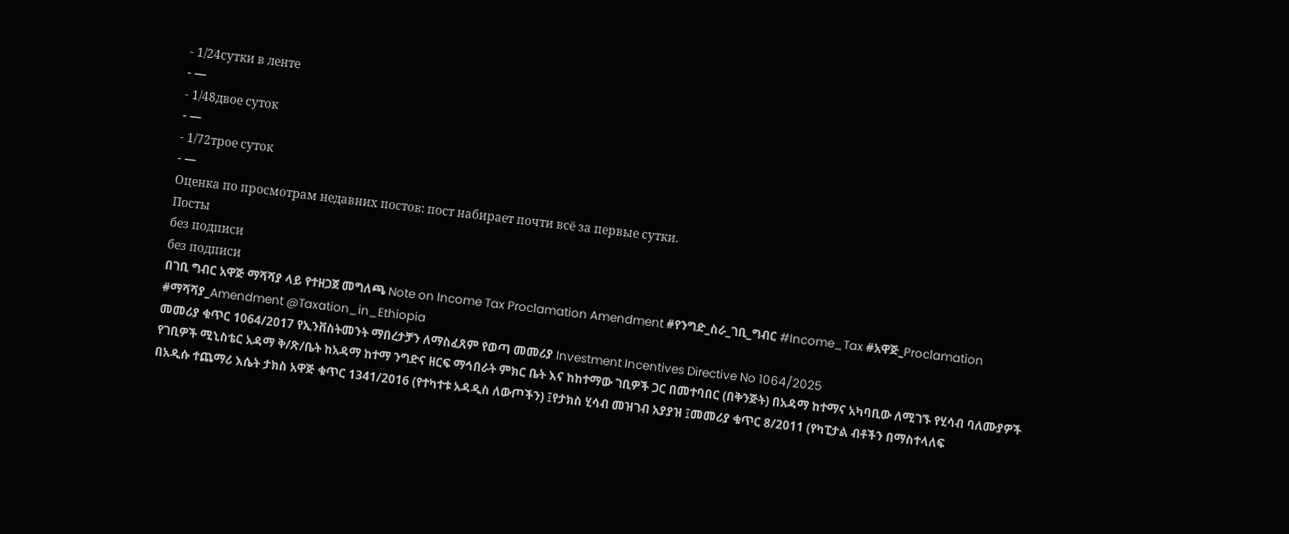- 1/24сутки в ленте
- —
- 1/48двое суток
- —
- 1/72трое суток
- —
Оценка по просмотрам недавних постов: пост набирает почти всё за первые сутки.
Посты
без подписи
без подписи
በገቢ ግብር አዋጅ ማሻሻያ ላይ የተዘጋጀ መግለጫ Note on Income Tax Proclamation Amendment #የንግድ_ስራ_ገቢ_ግብር #Income_Tax #አዋጅ_Proclamation #ማሻሻያ_Amendment @Taxation_in_Ethiopia
መመሪያ ቁጥር 1064/2017 የኢንቨስትመንት ማበረታቻን ለማስፈጸም የወጣ መመሪያ Investment Incentives Directive No 1064/2025
የገቢዎች ሚኒስቴር አዳማ ቅ/ጽ/ቤት ከአዳማ ከተማ ንግድና ዘርፍ ማኅበራት ምክር ቤት እና ከከተማው ገቢዎች ጋር በመተባበር (በቅንጅት) በአዳማ ከተማና አካባቢው ለሚገኙ የሂሳብ ባለሙያዎች በአዲሱ ተጨማሪ እሴት ታክስ አዋጅ ቁጥር 1341/2016 (የተካተቱ አዳዲስ ለውጦችን) ፤የታክስ ሂሳብ መዝገብ አያያዝ ፤መመሪያ ቁጥር 8/2011 (የካፒታል ብቶችን በማስተላለፍ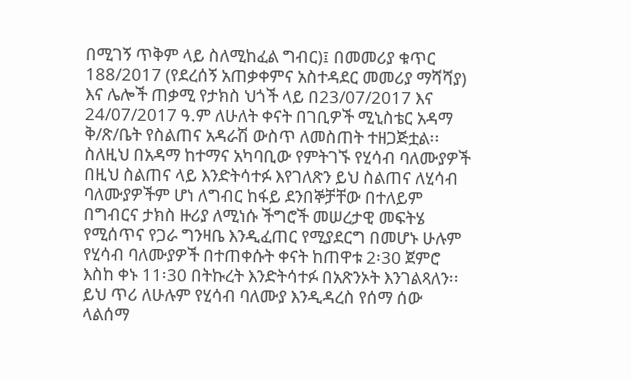በሚገኝ ጥቅም ላይ ስለሚከፈል ግብር)፤ በመመሪያ ቁጥር 188/2017 (የደረሰኝ አጠቃቀምና አስተዳደር መመሪያ ማሻሻያ) እና ሌሎች ጠቃሚ የታክስ ህጎች ላይ በ23/07/2017 እና 24/07/2017 ዓ.ም ለሁለት ቀናት በገቢዎች ሚኒስቴር አዳማ ቅ/ጽ/ቤት የስልጠና አዳራሽ ውስጥ ለመስጠት ተዘጋጅቷል፡፡ ስለዚህ በአዳማ ከተማና አካባቢው የምትገኙ የሂሳብ ባለሙያዎች በዚህ ስልጠና ላይ እንድትሳተፉ እየገለጽን ይህ ስልጠና ለሂሳብ ባለሙያዎችም ሆነ ለግብር ከፋይ ደንበኞቻቸው በተለይም በግብርና ታክስ ዙሪያ ለሚነሱ ችግሮች መሠረታዊ መፍትሄ የሚሰጥና የጋራ ግንዛቤ እንዲፈጠር የሚያደርግ በመሆኑ ሁሉም የሂሳብ ባለሙያዎች በተጠቀሱት ቀናት ከጠዋቱ 2፡30 ጀምሮ እስከ ቀኑ 11፡30 በትኩረት እንድትሳተፉ በአጽንኦት እንገልጻለን፡፡ ይህ ጥሪ ለሁሉም የሂሳብ ባለሙያ እንዲዳረስ የሰማ ሰው ላልሰማ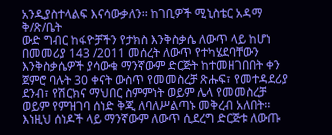አንዲያስተላልፍ እናሳውቃለን፡፡ ከገቢዎች ሚኒስቴር አዳማ ቅ/ጽ/ቤት
ውድ ግብር ከፋዮቻችን የታክስ እንቅስቃሴ ለውጥ ላይ ከሆነ በመመሪያ 143 /2011 መሰረት ለውጥ የተካሄደባቸውን እንቅስቃሴዎች ያሳውቁ ማንኛውም ድርጅት ከተመዘገበበት ቀን ጀምሮ ባሉት 30 ቀናት ውስጥ የመመስረቻ ጽሑፍ፣ የመተዳደሪያ ደንብ፣ የሽርክና ማህበር ስምምነት ወይም ሌላ የመመስረቻ ወይም የምዝገባ ሰነድ ቅጂ ለባለሥልጣኑ መቅረብ አለበት፡፡ እነዚህ ሰነዶች ላይ ማንኛውም ለውጥ ሲደረግ ድርጅቱ ለውጡ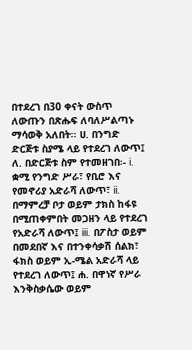በተደረገ በ30 ቀናት ውስጥ ለውጡን በጽሑፍ ለባለሥልጣኑ ማሳወቅ አለበት፡፡ ሀ. በንግድ ድርጅቱ ስያሜ ላይ የተደረገ ለውጥ፤ ለ. በድርጅቱ ስም የተመዘገበ፡- i. ቋሚ የንግድ ሥራ፣ የቢሮ እና የመኖሪያ አድራሻ ለውጥ፣ ii. በማምረቻ ቦታ ወይም ታክስ ከፋዩ በሚጠቀምበት መጋዘን ላይ የተደረገ የአድራሻ ለውጥ፤ iii. በፖስታ ወይም በመደበኛ እና በተንቀሳቃሽ ሰልክ፣ ፋክስ ወይም ኢ-ሜል አድራሻ ላይ የተደረገ ለውጥ፤ ሐ. በዋነኛ የሥራ እንቅስቃሴው ወይም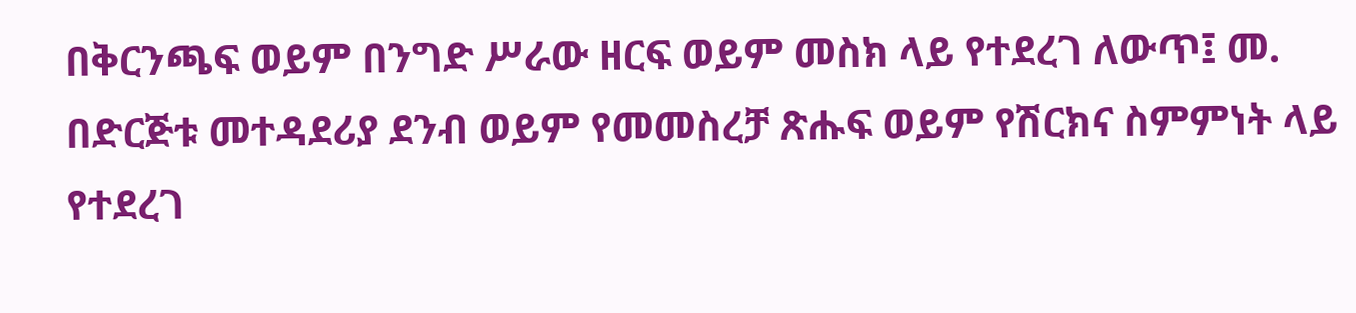በቅርንጫፍ ወይም በንግድ ሥራው ዘርፍ ወይም መስክ ላይ የተደረገ ለውጥ፤ መ. በድርጅቱ መተዳደሪያ ደንብ ወይም የመመስረቻ ጽሑፍ ወይም የሽርክና ስምምነት ላይ የተደረገ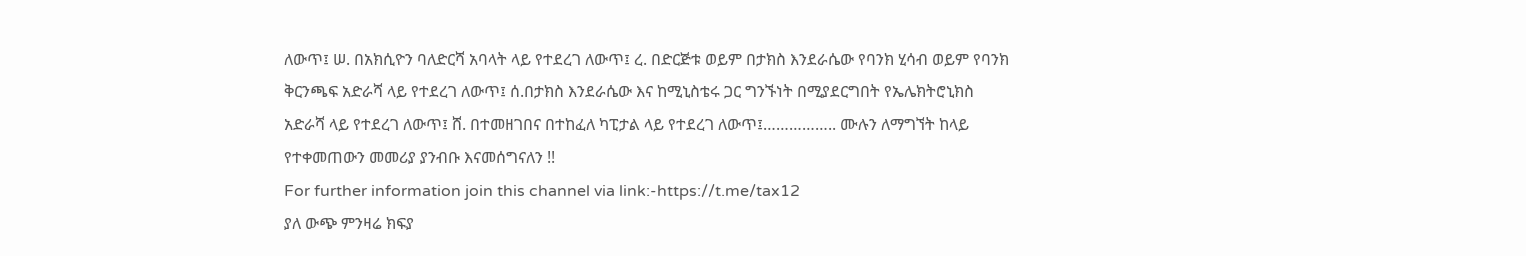ለውጥ፤ ሠ. በአክሲዮን ባለድርሻ አባላት ላይ የተደረገ ለውጥ፤ ረ. በድርጅቱ ወይም በታክስ እንደራሴው የባንክ ሂሳብ ወይም የባንክ ቅርንጫፍ አድራሻ ላይ የተደረገ ለውጥ፤ ሰ.በታክስ እንደራሴው እና ከሚኒስቴሩ ጋር ግንኙነት በሚያደርግበት የኤሌክትሮኒክስ አድራሻ ላይ የተደረገ ለውጥ፤ ሸ. በተመዘገበና በተከፈለ ካፒታል ላይ የተደረገ ለውጥ፤…………….. ሙሉን ለማግኘት ከላይ የተቀመጠውን መመሪያ ያንብቡ እናመሰግናለን !!
For further information join this channel via link:-https://t.me/tax12
ያለ ውጭ ምንዛሬ ክፍያ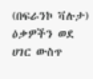(በፍራንኮ ቫሉታ) ዕቃዎችን ወደ ሀገር ውስጥ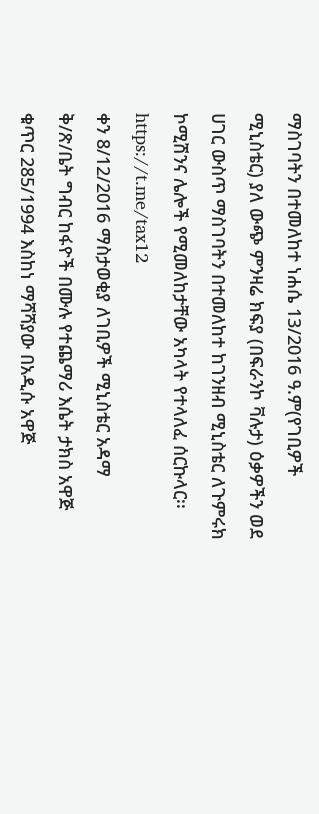ማስገባትን በተመለከተ ነሐሴ 13/2016 ዓ.ም(የገቢዎች ሚኒስቴር) ያለ ውጭ ምንዛሬ ክፍያ (በፍራንኮ ቫሉታ) ዕቃዎችን ወደ ሀገር ውስጥ ማስገባትን በተመለከተ ከገንዘብ ሚኒስቴር ለጉምሩክ ኮሚሽንና ሌሎች የሚመለከታቸው አካላት የተላለፈ ሰርኩላር፡፡
https://t.me/tax12
ቀን 8/12/2016 ማስታወቂያ ለገቢዎች ሚኒስቴር አዳማ ቅ/ጽ/ቤት ግብር ከፋዮች በሙሉ የተጨማሪ እሴት ታክስ አዋጅ ቁጥር 285/1994 እስከነ ማሻሻያው በአዲሱ አዋጅ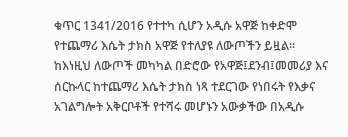ቁጥር 1341/2016 የተተካ ሲሆን አዲሱ አዋጅ ከቀድሞ የተጨማሪ እሴት ታክስ አዋጅ የተለያዩ ለውጦችን ይዟል፡፡ ከእነዚህ ለውጦች መካካል በድሮው የአዋጅ፤ደንብ፤መመሪያ እና ሰርኩላር ከተጨማሪ እሴት ታክስ ነጻ ተደርገው የነበሩት የእቃና አገልግሎት አቅርቦቶች የተሻሩ መሆኑን አውቃችው በአዲሱ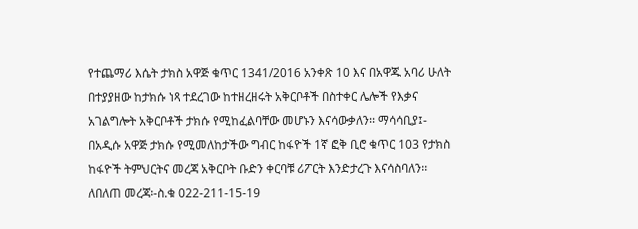የተጨማሪ እሴት ታክስ አዋጅ ቁጥር 1341/2016 አንቀጽ 10 እና በአዋጁ አባሪ ሁለት በተያያዘው ከታክሱ ነጻ ተደረገው ከተዘረዘሩት አቅርቦቶች በስተቀር ሌሎች የእቃና አገልግሎት አቅርቦቶች ታክሱ የሚከፈልባቸው መሆኑን እናሳውቃለን፡፡ ማሳሳቢያ፤- በአዲሱ አዋጅ ታክሱ የሚመለከታችው ግብር ከፋዮች 1ኛ ፎቅ ቢሮ ቁጥር 103 የታክስ ከፋዮች ትምህርትና መረጃ አቅርቦት ቡድን ቀርባቹ ሪፖርት እንድታረጉ እናሳስባለን፡፡ ለበለጠ መረጃ፡-ስ.ቁ 022-211-15-19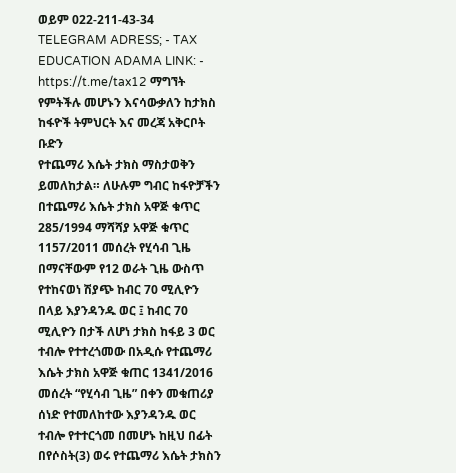ወይም 022-211-43-34 TELEGRAM ADRESS; - TAX EDUCATION ADAMA LINK: - https://t.me/tax12 ማግኘት የምትችሉ መሆኑን እናሳውቃለን ከታክስ ከፋዮች ትምህርት እና መረጃ አቅርቦት ቡድን
የተጨማሪ እሴት ታክስ ማስታወቅን ይመለከታል። ለሁሉም ግብር ከፋዮቻችን በተጨማሪ እሴት ታክስ አዋጅ ቁጥር 285/1994 ማሻሻያ አዋጅ ቁጥር 1157/2011 መሰረት የሂሳብ ጊዜ በማናቸውም የ12 ወራት ጊዜ ውስጥ የተከናወነ ሽያጭ ከብር 70 ሚሊዮን በላይ እያንዳንዱ ወር ፤ ከብር 70 ሚሊዮን በታች ለሆነ ታክስ ከፋይ 3 ወር ተብሎ የተተረጎመው በአዲሱ የተጨማሪ እሴት ታክስ አዋጅ ቁጠር 1341/2016 መሰረት “የሂሳብ ጊዜ” በቀን መቁጠሪያ ሰነድ የተመለከተው እያንዳንዱ ወር ተብሎ የተተርጎመ በመሆኑ ከዚህ በፊት በየሶስት(3) ወሩ የተጨማሪ እሴት ታክስን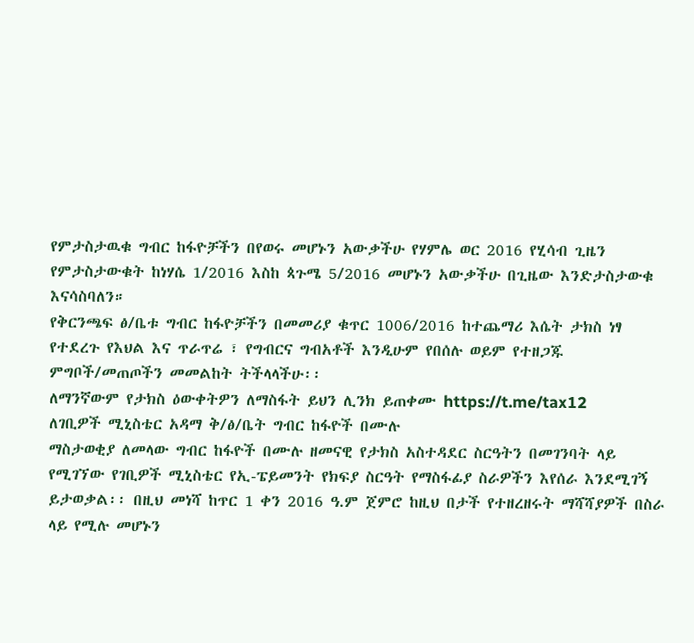የምታስታዉቁ ግብር ከፋዮቻችን በየወሩ መሆኑን አውቃችሁ የሃምሌ ወር 2016 የሂሳብ ጊዜን የምታስታውቁት ከነሃሴ 1/2016 እስከ ጳጉሜ 5/2016 መሆኑን አውቃችሁ በጊዜው እንድታስታውቁ እናሳስባለን።
የቅርንጫፍ ፅ/ቤቱ ግብር ከፋዮቻችን በመመሪያ ቁጥር 1006/2016 ከተጨማሪ እሴት ታክስ ነፃ የተደረጉ የእህል እና ጥራጥሬ ፣ የግብርና ግብአቶች እንዲሁም የበሰሉ ወይም የተዘጋጁ ምግቦች/መጠጦችን መመልከት ትችላላችሁ፡፡
ለማንኛውም የታክስ ዕውቀትዎን ለማስፋት ይህን ሊንክ ይጠቀሙ https://t.me/tax12
ለገቢዎች ሚኒስቴር አዳማ ቅ/ፅ/ቤት ግብር ከፋዮች በሙሉ
ማስታወቂያ ለመላው ግብር ከፋዮች በሙሉ ዘመናዊ የታክስ አስተዳደር ስርዓትን በመገንባት ላይ የሚገኘው የገቢዎች ሚኒስቴር የኢ-ፔይመንት የክፍያ ስርዓት የማስፋፊያ ስራዎችን እየሰራ እንደሚገኝ ይታወቃል፡፡ በዚህ መነሻ ከጥር 1 ቀን 2016 ዓ.ም ጀምሮ ከዚህ በታች የተዘረዘሩት ማሻሻያዎች በስራ ላይ የሚሉ መሆኑን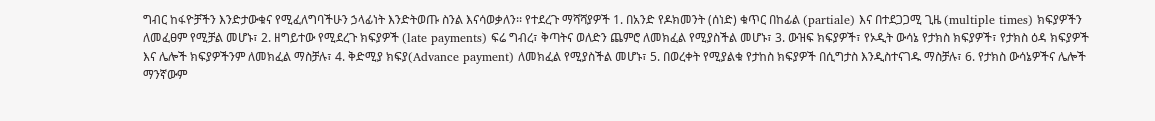ግብር ከፋዮቻችን እንድታውቁና የሚፈለግባችሁን ኃላፊነት እንድትወጡ ስንል እናሳወቃለን፡፡ የተደረጉ ማሻሻያዎች 1. በአንድ የዶክመንት (ሰነድ) ቁጥር በከፊል (partiale) እና በተደጋጋሚ ጊዜ (multiple times) ክፍያዎችን ለመፈፀም የሚቻል መሆኑ፣ 2. ዘግይተው የሚደረጉ ክፍያዎች (late payments) ፍሬ ግብረ፣ ቅጣትና ወለድን ጨምሮ ለመክፈል የሚያስችል መሆኑ፣ 3. ውዝፍ ክፍያዎች፣ የኦዲት ውሳኔ የታክስ ክፍያዎች፣ የታክስ ዕዳ ክፍያዎች እና ሌሎች ክፍያዎችንም ለመክፈል ማስቻሉ፣ 4. ቅድሚያ ክፍያ(Advance payment) ለመክፈል የሚያስችል መሆኑ፣ 5. በወረቀት የሚያልቁ የታከስ ክፍያዎች በሲግታስ እንዲስተናገዱ ማስቻሉ፣ 6. የታክስ ውሳኔዎችና ሌሎች ማንኛውም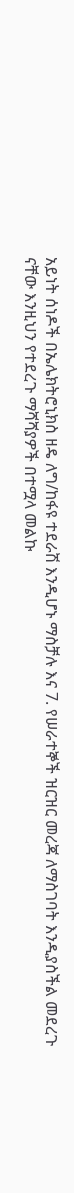አይነት ሰነዶች በኤሌክትሮኒክስ ዘዴ ለግ/ከፋዩ ተደራሽ እንዲሆኑ ማስቻሉ እና 7. የሠራተኞች ዝርዝር መረጃ ለማስገባት እንዲያስችል መደረጉ ናቸው እንዚህን የተደረጉ ማሻሻያዎች በተሟላ መልኩ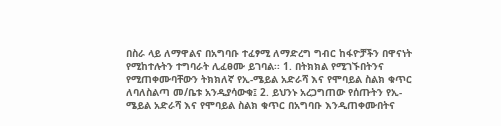በስራ ላይ ለማዋልና በአግባቡ ተፈፃሚ ለማድረግ ግብር ከፋዮቻችን በዋናነት የሚከተሉትን ተግባራት ሊፈፀሙ ይገባል፡፡ 1. በትክክል የሚገኙበትንና የሚጠቀሙባቸውን ትክክለኛ የኢ-ሜይል አድራሻ እና የሞባይል ስልክ ቁጥር ለባለስልጣ መ/ቤቱ አንዲያሳውቁ፤ 2. ይህንኑ አረጋግጠው የሰጡትን የኢ-ሜይል አድራሻ እና የሞባይል ስልክ ቁጥር በአግባቡ እንዲጠቀሙበትና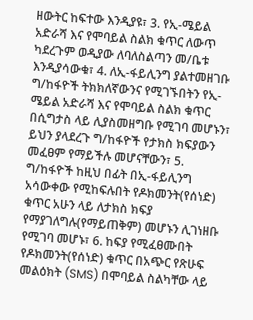ዘውትር ከፍተው እንዲያዩ፣ 3. የኢ-ሜይል አድራሻ እና የሞባይል ስልክ ቁጥር ለውጥ ካደረጉም ወዲያው ለባለስልጣን መ/ቤቱ እንዲያሳውቁ፣ 4. ለኢ-ፋይሊንግ ያልተመዘገቡ ግ/ከፋዮች ትክክለኛውንና የሚገኙበትን የኢ-ሜይል አድራሻ እና የሞባይል ስልክ ቁጥር በሲግታስ ላይ ሊያስመዘግቡ የሚገባ መሆኑን፣ ይህን ያላደረጉ ግ/ከፋዮች የታክስ ክፍያውን መፈፀም የማይችሉ መሆናቸውን፣ 5. ግ/ከፋዮች ከዚህ በፊት በኢ-ፋይሊንግ አሳውቀው የሚከፍሉበት የዶክመንት(የሰነድ) ቁጥር አሁን ላይ ለታክስ ክፍያ የማያገለግሉ(የማይጠቅም) መሆኑን ሊገነዘቡ የሚገባ መሆኑ፣ 6. ከፍያ የሚፈፀሙበት የዶክመንት(የሰነድ) ቁጥር በአጭር የጽሁፍ መልዕክት (SMS) በሞባይል ስልካቸው ላይ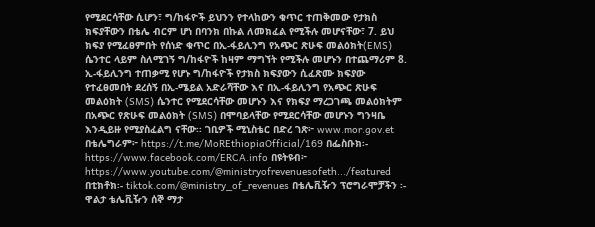የሚደርሳቸው ሲሆን፣ ግ/ከፋዮች ይህንን የተላከውን ቁጥር ተጠቅመው የታክስ ክፍያቸውን በቴሌ ብርም ሆነ በባንክ በኩል ለመክፈል የሚችሉ መሆናቸው፣ 7. ይህ ክፍያ የሚፈፀምበት የሰነድ ቁጥር በኢ-ፋይሊንግ የአጭር ጽሁፍ መልዕክት(EMS) ሴንተር ላይም ስለሚገኝ ግ/ከፋዮች ከዛም ማግኘት የሚችሉ መሆኑን በተጨማሪም 8. ኢ-ፋይሊንግ ተጠቃሚ የሆኑ ግ/ከፋዮች የታክስ ክፍያውን ሲፈጽሙ ክፍያው የተፈፀመበት ደረሰኝ በኢ-ሜይል አድራሻቸው እና በኢ-ፋይሊንግ የአጭር ጽሁፍ መልዕክት (SMS) ሴንተር የሚደርሳቸው መሆኑን እና የክፍያ ማረጋገጫ መልዕክትም በአጭር የጽሁፍ መልዕክት (SMS) በሞባይላቸው የሚደርሳቸው መሆኑን ግንዛቤ እንዲይዙ የሚያስፈልግ ናቸው፡፡ ገቢዎች ሚኒስቴር በድረ ገጽ፦ www.mor.gov.et በቴሌግራም፦ https://t.me/MoREthiopiaOfficial/169 በፌስቡክ፡- https://www.facebook.com/ERCA.info በዩትዩብ፦ https://www.youtube.com/@ministryofrevenuesofeth.../featured በቲክቶክ፡- tiktok.com/@ministry_of_revenues በቴሌቪዥን ፕሮግራሞቻችን ፡- ዋልታ ቴሌቪዥን ሰኞ ማታ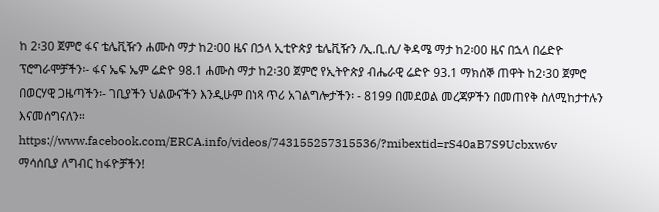ከ 2፡30 ጀምሮ ፋና ቴሌቪዥን ሐሙስ ማታ ከ2፡00 ዜና በኃላ ኢቲዮጵያ ቴሌቪዥን /ኢ.ቢ.ሲ/ ቅዳሜ ማታ ከ2፡00 ዜና በኋላ በሬድዮ ፕሮግራሞቻችን፡- ፋና ኤፍ ኤም ሬድዮ 98.1 ሐሙስ ማታ ከ2፡30 ጀምሮ የኢትዮጵያ ብሔራዊ ሬድዮ 93.1 ማክሰኞ ጠዋት ከ2፡30 ጀምሮ በወርሃዊ ጋዜጣችን፡- ገቢያችን ህልውናችን እንዲሁም በነጻ ጥሪ አገልግሎታችን፡ - 8199 በመደወል መረጃዎችን በመጠየቅ ስለሚከታተሉን እናመሰግናለን።
https://www.facebook.com/ERCA.info/videos/743155257315536/?mibextid=rS40aB7S9Ucbxw6v
ማሳሰቢያ ለግብር ከፋዮቻችን!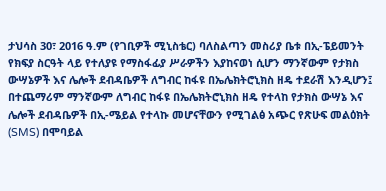ታህሳስ 30፣ 2016 ዓ.ም (የገቢዎች ሚኒስቴር) ባለስልጣን መስሪያ ቤቱ በኢ-ፔይመንት የክፍያ ስርዓት ላይ የተለያዩ የማስፋፊያ ሥራዎችን እያከናወነ ሲሆን ማንኛውም የታክስ ውሣኔዎች እና ሌሎች ደብዳቤዎች ለግብር ከፋዩ በኤሌክትሮኒክስ ዘዴ ተደራሽ እንዲሆን፤ በተጨማሪም ማንኛውም ለግብር ከፋዩ በኤሌክትሮኒክስ ዘዴ የተላከ የታክስ ውሣኔ እና ሌሎች ደብዳቤዎች በኢ-ሜይል የተላኩ መሆናቸውን የሚገልፅ አጭር የጽሁፍ መልዕክት (SMS) በሞባይል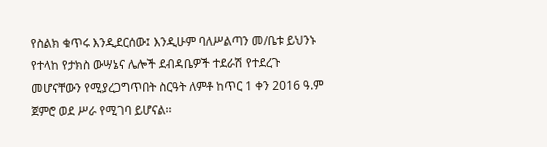የስልክ ቁጥሩ እንዲደርሰው፤ እንዲሁም ባለሥልጣን መ/ቤቱ ይህንኑ የተላከ የታክስ ውሣኔና ሌሎች ደብዳቤዎች ተደራሽ የተደረጉ መሆናቸውን የሚያረጋግጥበት ስርዓት ለምቶ ከጥር 1 ቀን 2016 ዓ.ም ጀምሮ ወደ ሥራ የሚገባ ይሆናል፡፡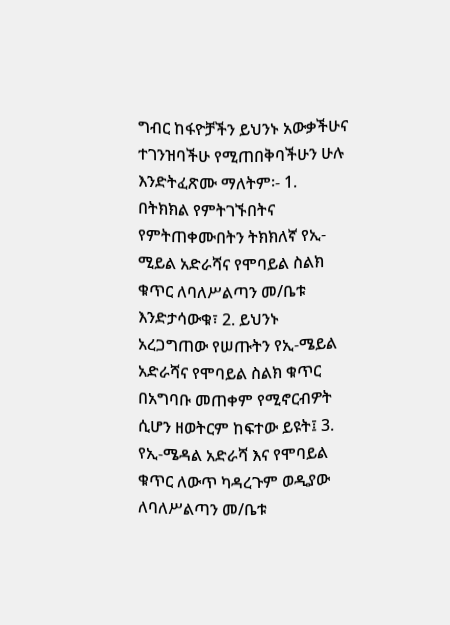ግብር ከፋዮቻችን ይህንኑ አውቃችሁና ተገንዝባችሁ የሚጠበቅባችሁን ሁሉ እንድትፈጽሙ ማለትም፡- 1. በትክክል የምትገኙበትና የምትጠቀሙበትን ትክክለኛ የኢ-ሚይል አድራሻና የሞባይል ስልክ ቁጥር ለባለሥልጣን መ/ቤቱ እንድታሳውቁ፣ 2. ይህንኑ አረጋግጠው የሠጡትን የኢ-ሜይል አድራሻና የሞባይል ስልክ ቁጥር በአግባቡ መጠቀም የሚኖርብዎት ሲሆን ዘወትርም ከፍተው ይዩት፤ 3. የኢ-ሜዳል አድራሻ እና የሞባይል ቁጥር ለውጥ ካዳረጉም ወዲያው ለባለሥልጣን መ/ቤቱ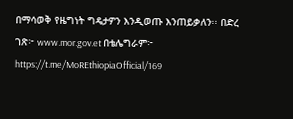በማሳወቅ የዜግነት ግዴታዎን እንዲወጡ እንጠይቃለን፡፡ በድረ ገጽ፦ www.mor.gov.et በቴሌግራም፦ https://t.me/MoREthiopiaOfficial/169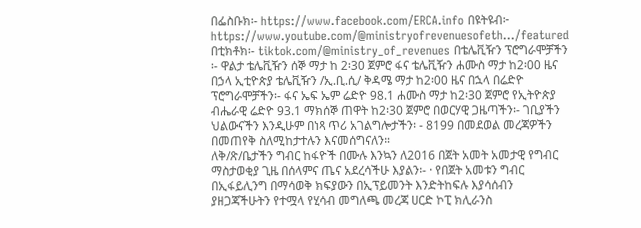በፌስቡክ፡- https://www.facebook.com/ERCA.info በዩትዩብ፦ https://www.youtube.com/@ministryofrevenuesofeth.../featured በቲክቶክ፡- tiktok.com/@ministry_of_revenues በቴሌቪዥን ፕሮግራሞቻችን ፡- ዋልታ ቴሌቪዥን ሰኞ ማታ ከ 2፡30 ጀምሮ ፋና ቴሌቪዥን ሐሙስ ማታ ከ2፡00 ዜና በኃላ ኢቲዮጵያ ቴሌቪዥን /ኢ.ቢ.ሲ/ ቅዳሜ ማታ ከ2፡00 ዜና በኋላ በሬድዮ ፕሮግራሞቻችን፡- ፋና ኤፍ ኤም ሬድዮ 98.1 ሐሙስ ማታ ከ2፡30 ጀምሮ የኢትዮጵያ ብሔራዊ ሬድዮ 93.1 ማክሰኞ ጠዋት ከ2፡30 ጀምሮ በወርሃዊ ጋዜጣችን፡- ገቢያችን ህልውናችን እንዲሁም በነጻ ጥሪ አገልግሎታችን፡ - 8199 በመደወል መረጃዎችን በመጠየቅ ስለሚከታተሉን እናመሰግናለን።
ለቅ/ጽ/ቤታችን ግብር ከፋዮች በሙሉ እንኳን ለ2016 በጀት አመት አመታዊ የግብር ማስታወቂያ ጊዜ በሰላምና ጤና አደረሳችሁ እያልን፡- · የበጀት አመቱን ግብር በኢፋይሊንግ በማሳወቅ ክፍያውን በኢፕይመንት እንድትከፍሉ እያሳሰብን ያዘጋጃችሁትን የተሟላ የሂሳብ መግለጫ መረጃ ሀርድ ኮፒ ክሊራንስ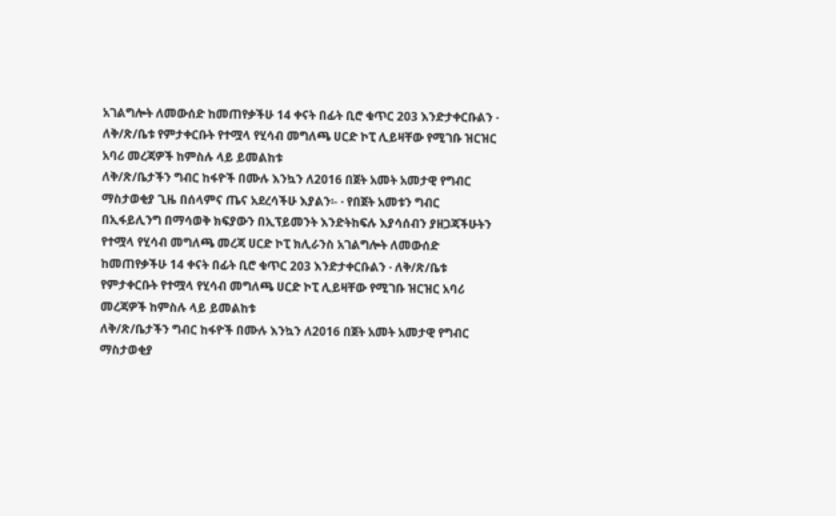አገልግሎት ለመውሰድ ከመጠየቃችሁ 14 ቀናት በፊት ቢሮ ቁጥር 203 እንድታቀርቡልን · ለቅ/ጽ/ቤቱ የምታቀርቡት የተሟላ የሂሳብ መግለጫ ሀርድ ኮፒ ሊይዛቸው የሚገቡ ዝርዝር አባሪ መረጃዎች ከምስሉ ላይ ይመልከቱ
ለቅ/ጽ/ቤታችን ግብር ከፋዮች በሙሉ እንኳን ለ2016 በጀት አመት አመታዊ የግብር ማስታወቂያ ጊዜ በሰላምና ጤና አደረሳችሁ እያልን፡- · የበጀት አመቱን ግብር በኢፋይሊንግ በማሳወቅ ክፍያውን በኢፕይመንት እንድትከፍሉ እያሳሰብን ያዘጋጃችሁትን የተሟላ የሂሳብ መግለጫ መረጃ ሀርድ ኮፒ ክሊራንስ አገልግሎት ለመውሰድ ከመጠየቃችሁ 14 ቀናት በፊት ቢሮ ቁጥር 203 እንድታቀርቡልን · ለቅ/ጽ/ቤቱ የምታቀርቡት የተሟላ የሂሳብ መግለጫ ሀርድ ኮፒ ሊይዛቸው የሚገቡ ዝርዝር አባሪ መረጃዎች ከምስሉ ላይ ይመልከቱ
ለቅ/ጽ/ቤታችን ግብር ከፋዮች በሙሉ እንኳን ለ2016 በጀት አመት አመታዊ የግብር ማስታወቂያ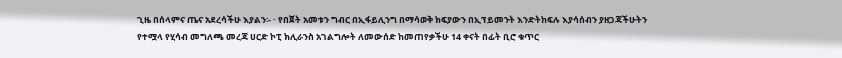ጊዜ በሰላምና ጤና አደረሳችሁ እያልን፡- · የበጀት አመቱን ግብር በኢፋይሊንግ በማሳወቅ ክፍያውን በኢፕይመንት እንድትከፍሉ እያሳሰብን ያዘጋጃችሁትን የተሟላ የሂሳብ መግለጫ መረጃ ሀርድ ኮፒ ክሊራንስ አገልግሎት ለመውሰድ ከመጠየቃችሁ 14 ቀናት በፊት ቢሮ ቁጥር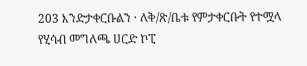203 እንድታቀርቡልን · ለቅ/ጽ/ቤቱ የምታቀርቡት የተሟላ የሂሳብ መግለጫ ሀርድ ኮፒ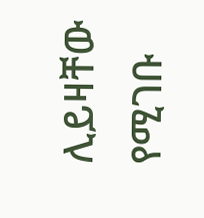ሊይዛቸው የሚገቡ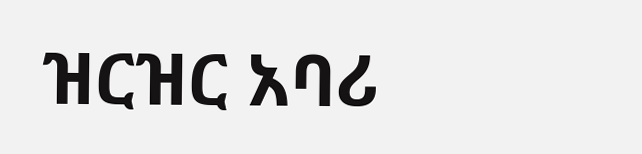ዝርዝር አባሪ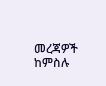መረጃዎች ከምስሉ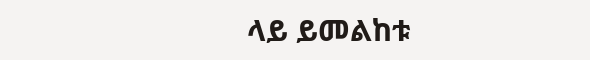ላይ ይመልከቱ